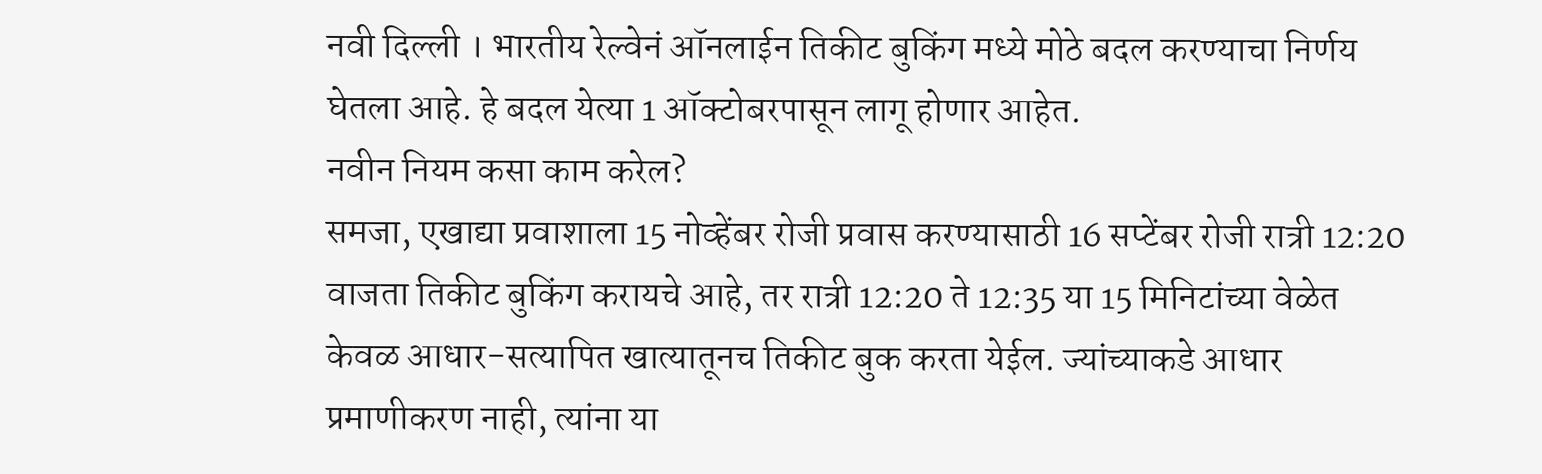नवी दिल्ली । भारतीय रेल्वेनं ऑनलाईन तिकीट बुकिंग मध्ये मोठे बदल करण्याचा निर्णय घेतला आहे. हे बदल येत्या 1 ऑक्टोबरपासून लागू होणार आहेत.
नवीन नियम कसा काम करेल?
समजा, एखाद्या प्रवाशाला 15 नोव्हेंबर रोजी प्रवास करण्यासाठी 16 सप्टेंबर रोजी रात्री 12:20 वाजता तिकीट बुकिंग करायचे आहे, तर रात्री 12:20 ते 12:35 या 15 मिनिटांच्या वेळेत केवळ आधार-सत्यापित खात्यातूनच तिकीट बुक करता येईल. ज्यांच्याकडे आधार प्रमाणीकरण नाही, त्यांना या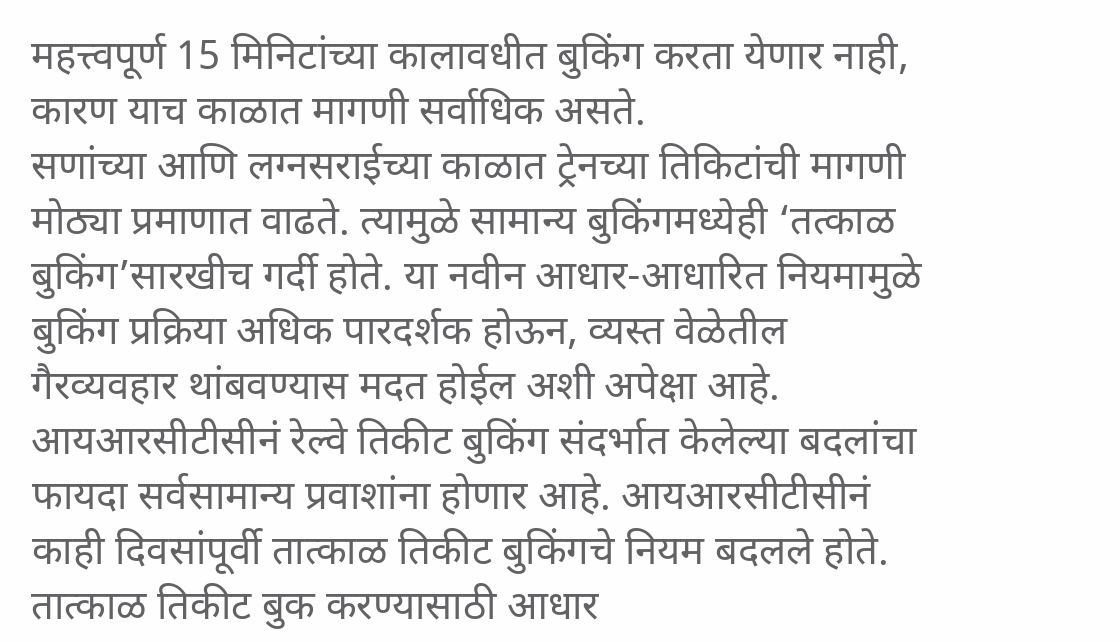महत्त्वपूर्ण 15 मिनिटांच्या कालावधीत बुकिंग करता येणार नाही, कारण याच काळात मागणी सर्वाधिक असते.
सणांच्या आणि लग्नसराईच्या काळात ट्रेनच्या तिकिटांची मागणी मोठ्या प्रमाणात वाढते. त्यामुळे सामान्य बुकिंगमध्येही ‘तत्काळ बुकिंग’सारखीच गर्दी होते. या नवीन आधार-आधारित नियमामुळे बुकिंग प्रक्रिया अधिक पारदर्शक होऊन, व्यस्त वेळेतील गैरव्यवहार थांबवण्यास मदत होईल अशी अपेक्षा आहे.
आयआरसीटीसीनं रेल्वे तिकीट बुकिंग संदर्भात केलेल्या बदलांचा फायदा सर्वसामान्य प्रवाशांना होणार आहे. आयआरसीटीसीनं काही दिवसांपूर्वी तात्काळ तिकीट बुकिंगचे नियम बदलले होते. तात्काळ तिकीट बुक करण्यासाठी आधार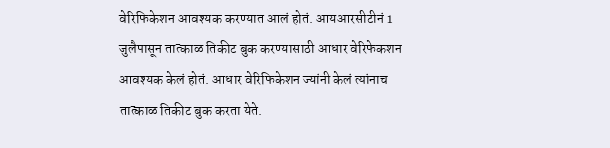वेरिफिकेशन आवश्यक करण्यात आलं होतं. आयआरसीटीनं 1 जुलैपासून तात्काळ तिकीट बुक करण्यासाठी आधार वेरिफेकशन आवश्यक केलं होतं. आधार वेरिफिकेशन ज्यांनी केलं त्यांनाच तात्काळ तिकीट बुक करता येते.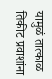यामुळं तात्काळ तिकीट प्रवाशांना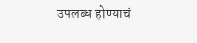उपलब्ध होण्याचं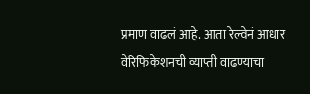प्रमाण वाढलं आहे. आता रेल्वेनं आधार वेरिफिकेशनची व्याप्ती वाढण्याचा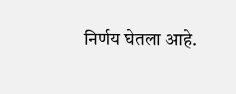निर्णय घेतला आहे.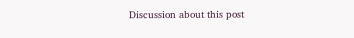Discussion about this post